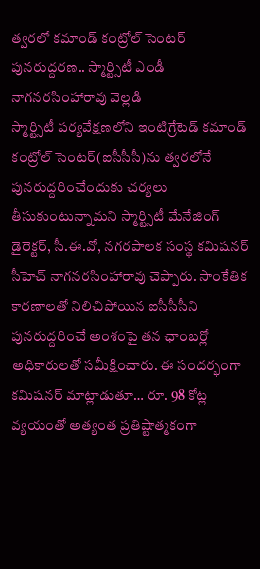త్వరలో కమాండ్ కంట్రోల్ సెంటర్ పునరుద్దరణ.. స్మార్ట్సిటీ ఎండీ నాగనరసింహారావు వెల్లడి
స్మార్ట్సిటీ పర్యవేక్షణలోని ఇంటిగ్రేటెడ్ కమాండ్ కంట్రోల్ సెంటర్(ఐసీసీసీ)ను త్వరలోనే పునరుద్దరించేందుకు చర్యలు తీసుకుంటున్నామని స్మార్ట్సిటీ మేనేజింగ్ డైరెక్టర్, సీ.ఈ.వో, నగరపాలక సంస్థ కమిషనర్ సీహెచ్ నాగనరసింహారావు చెప్పారు. సాంకేతిక కారణాలతో నిలిచిపోయిన ఐసీసీసీని పునరుద్దరించే అంశంపై తన ఛాంబర్లో అధికారులతో సమీక్షించారు. ఈ సందర్భంగా కమిషనర్ మాట్లాడుతూ… రూ. 98 కోట్ల వ్యయంతో అత్యంత ప్రతిష్టాత్మకంగా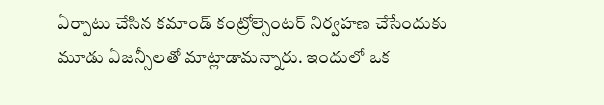ఏర్పాటు చేసిన కమాండ్ కంట్రోల్సెంటర్ నిర్వహణ చేసేందుకు మూడు ఏజన్సీలతో మాట్లాడామన్నారు. ఇందులో ఒక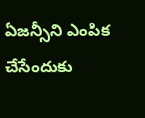ఏజన్సీని ఎంపిక చేసేందుకు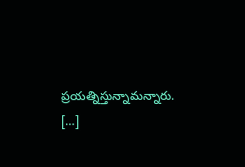ప్రయత్నిస్తున్నామన్నారు. […]